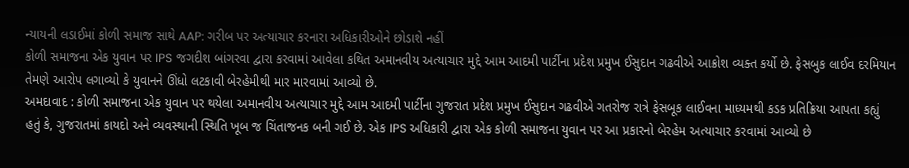ન્યાયની લડાઈમાં કોળી સમાજ સાથે AAP: ગરીબ પર અત્યાચાર કરનારા અધિકારીઓને છોડાશે નહીં
કોળી સમાજના એક યુવાન પર IPS જગદીશ બાંગરવા દ્વારા કરવામાં આવેલા કથિત અમાનવીય અત્યાચાર મુદ્દે આમ આદમી પાર્ટીના પ્રદેશ પ્રમુખ ઈસુદાન ગઢવીએ આક્રોશ વ્યક્ત કર્યો છે. ફેસબુક લાઈવ દરમિયાન તેમણે આરોપ લગાવ્યો કે યુવાનને ઊંધો લટકાવી બેરહેમીથી માર મારવામાં આવ્યો છે.
અમદાવાદ : કોળી સમાજના એક યુવાન પર થયેલા અમાનવીય અત્યાચાર મુદ્દે આમ આદમી પાર્ટીના ગુજરાત પ્રદેશ પ્રમુખ ઈસુદાન ગઢવીએ ગતરોજ રાત્રે ફેસબૂક લાઈવના માધ્યમથી કડક પ્રતિક્રિયા આપતા કહ્યું હતું કે, ગુજરાતમાં કાયદો અને વ્યવસ્થાની સ્થિતિ ખૂબ જ ચિંતાજનક બની ગઈ છે. એક IPS અધિકારી દ્વારા એક કોળી સમાજના યુવાન પર આ પ્રકારનો બેરહેમ અત્યાચાર કરવામાં આવ્યો છે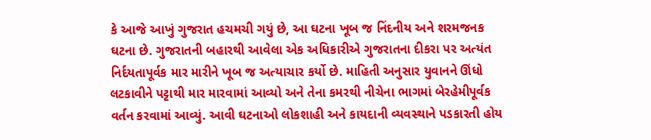કે આજે આખું ગુજરાત હચમચી ગયું છે, આ ઘટના ખૂબ જ નિંદનીય અને શરમજનક ઘટના છે. ગુજરાતની બહારથી આવેલા એક અધિકારીએ ગુજરાતના દીકરા પર અત્યંત નિર્દયતાપૂર્વક માર મારીને ખૂબ જ અત્યાચાર કર્યો છે. માહિતી અનુસાર યુવાનને ઊંધો લટકાવીને પટ્ટાથી માર મારવામાં આવ્યો અને તેના કમરથી નીચેના ભાગમાં બેરહેમીપૂર્વક વર્તન કરવામાં આવ્યું. આવી ઘટનાઓ લોકશાહી અને કાયદાની વ્યવસ્થાને પડકારતી હોય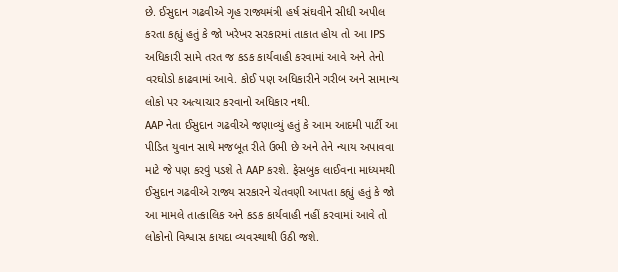છે. ઈસુદાન ગઢવીએ ગૃહ રાજ્યમંત્રી હર્ષ સંઘવીને સીધી અપીલ કરતા કહ્યું હતું કે જો ખરેખર સરકારમાં તાકાત હોય તો આ IPS અધિકારી સામે તરત જ કડક કાર્યવાહી કરવામાં આવે અને તેનો વરઘોડો કાઢવામાં આવે. કોઈ પણ અધિકારીને ગરીબ અને સામાન્ય લોકો પર અત્યાચાર કરવાનો અધિકાર નથી.
AAP નેતા ઈસુદાન ગઢવીએ જણાવ્યું હતું કે આમ આદમી પાર્ટી આ પીડિત યુવાન સાથે મજબૂત રીતે ઉભી છે અને તેને ન્યાય અપાવવા માટે જે પણ કરવું પડશે તે AAP કરશે. ફેસબુક લાઈવના માધ્યમથી ઈસુદાન ગઢવીએ રાજ્ય સરકારને ચેતવણી આપતા કહ્યું હતું કે જો આ મામલે તાત્કાલિક અને કડક કાર્યવાહી નહીં કરવામાં આવે તો લોકોનો વિશ્વાસ કાયદા વ્યવસ્થાથી ઉઠી જશે.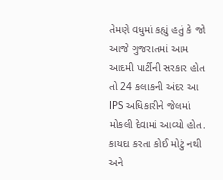તેમણે વધુમાં કહ્યું હતું કે જો આજે ગુજરાતમાં આમ આદમી પાર્ટીની સરકાર હોત તો 24 કલાકની અંદર આ IPS અધિકારીને જેલમાં મોકલી દેવામાં આવ્યો હોત. કાયદા કરતા કોઈ મોટું નથી અને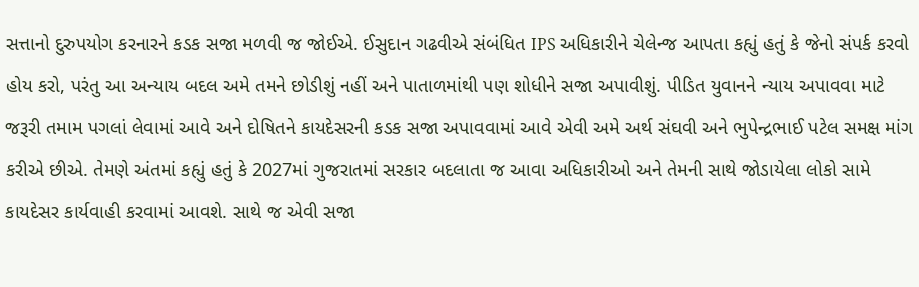સત્તાનો દુરુપયોગ કરનારને કડક સજા મળવી જ જોઈએ. ઈસુદાન ગઢવીએ સંબંધિત IPS અધિકારીને ચેલેન્જ આપતા કહ્યું હતું કે જેનો સંપર્ક કરવો હોય કરો, પરંતુ આ અન્યાય બદલ અમે તમને છોડીશું નહીં અને પાતાળમાંથી પણ શોધીને સજા અપાવીશું. પીડિત યુવાનને ન્યાય અપાવવા માટે જરૂરી તમામ પગલાં લેવામાં આવે અને દોષિતને કાયદેસરની કડક સજા અપાવવામાં આવે એવી અમે અર્થ સંઘવી અને ભુપેન્દ્રભાઈ પટેલ સમક્ષ માંગ કરીએ છીએ. તેમણે અંતમાં કહ્યું હતું કે 2027માં ગુજરાતમાં સરકાર બદલાતા જ આવા અધિકારીઓ અને તેમની સાથે જોડાયેલા લોકો સામે કાયદેસર કાર્યવાહી કરવામાં આવશે. સાથે જ એવી સજા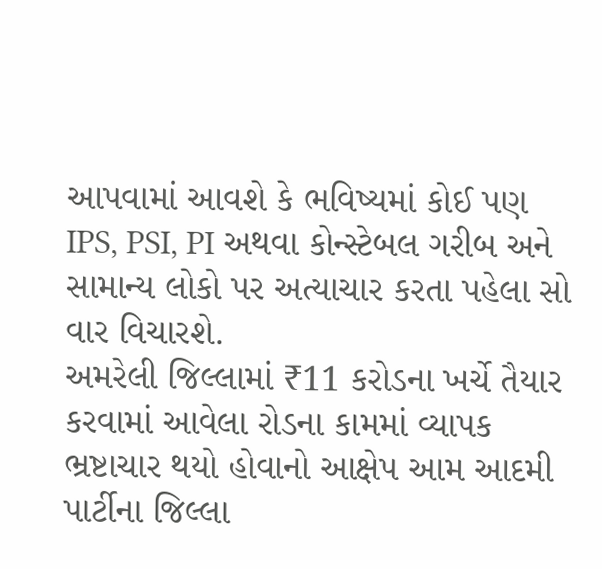આપવામાં આવશે કે ભવિષ્યમાં કોઈ પણ IPS, PSI, PI અથવા કોન્સ્ટેબલ ગરીબ અને સામાન્ય લોકો પર અત્યાચાર કરતા પહેલા સો વાર વિચારશે.
અમરેલી જિલ્લામાં ₹11 કરોડના ખર્ચે તૈયાર કરવામાં આવેલા રોડના કામમાં વ્યાપક ભ્રષ્ટાચાર થયો હોવાનો આક્ષેપ આમ આદમી પાર્ટીના જિલ્લા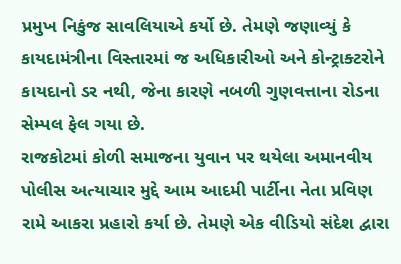પ્રમુખ નિકુંજ સાવલિયાએ કર્યો છે. તેમણે જણાવ્યું કે કાયદામંત્રીના વિસ્તારમાં જ અધિકારીઓ અને કોન્ટ્રાક્ટરોને કાયદાનો ડર નથી, જેના કારણે નબળી ગુણવત્તાના રોડના સેમ્પલ ફેલ ગયા છે.
રાજકોટમાં કોળી સમાજના યુવાન પર થયેલા અમાનવીય પોલીસ અત્યાચાર મુદ્દે આમ આદમી પાર્ટીના નેતા પ્રવિણ રામે આકરા પ્રહારો કર્યા છે. તેમણે એક વીડિયો સંદેશ દ્વારા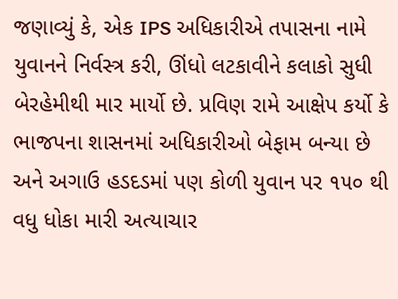જણાવ્યું કે, એક IPS અધિકારીએ તપાસના નામે યુવાનને નિર્વસ્ત્ર કરી, ઊંધો લટકાવીને કલાકો સુધી બેરહેમીથી માર માર્યો છે. પ્રવિણ રામે આક્ષેપ કર્યો કે ભાજપના શાસનમાં અધિકારીઓ બેફામ બન્યા છે અને અગાઉ હડદડમાં પણ કોળી યુવાન પર ૧૫૦ થી વધુ ધોકા મારી અત્યાચાર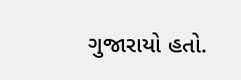ગુજારાયો હતો.